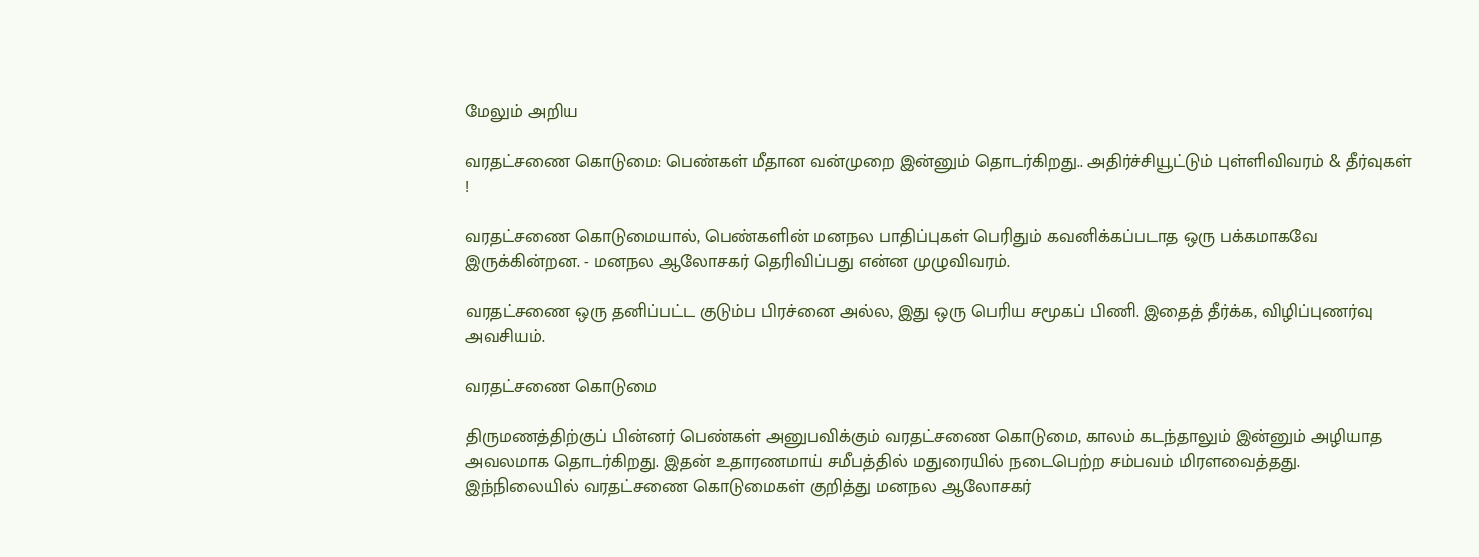மேலும் அறிய

வரதட்சணை கொடுமை: பெண்கள் மீதான வன்முறை இன்னும் தொடர்கிறது.. அதிர்ச்சியூட்டும் புள்ளிவிவரம் & தீர்வுகள் !

வரதட்சணை கொடுமையால், பெண்களின் மனநல பாதிப்புகள் பெரிதும் கவனிக்கப்படாத ஒரு பக்கமாகவே இருக்கின்றன. - மனநல ஆலோசகர் தெரிவிப்பது என்ன முழுவிவரம்.

வரதட்சணை ஒரு தனிப்பட்ட குடும்ப பிரச்னை அல்ல, இது ஒரு பெரிய சமூகப் பிணி. இதைத் தீர்க்க, விழிப்புணர்வு அவசியம்.

வரதட்சணை கொடுமை

திருமணத்திற்குப் பின்னர் பெண்கள் அனுபவிக்கும் வரதட்சணை கொடுமை, காலம் கடந்தாலும் இன்னும் அழியாத அவலமாக தொடர்கிறது. இதன் உதாரணமாய் சமீபத்தில் மதுரையில் நடைபெற்ற சம்பவம் மிரளவைத்தது. இந்நிலையில் வரதட்சணை கொடுமைகள் குறித்து மனநல ஆலோசகர்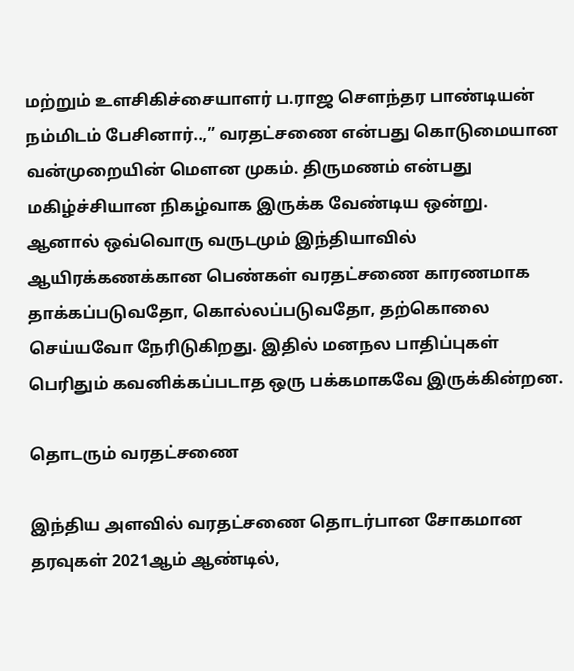மற்றும் உளசிகிச்சையாளர் ப.ராஜ சௌந்தர பாண்டியன் நம்மிடம் பேசினார்..,” வரதட்சணை என்பது கொடுமையான வன்முறையின் மௌன முகம். திருமணம் என்பது மகிழ்ச்சியான நிகழ்வாக இருக்க வேண்டிய ஒன்று. ஆனால் ஒவ்வொரு வருடமும் இந்தியாவில் ஆயிரக்கணக்கான பெண்கள் வரதட்சணை காரணமாக தாக்கப்படுவதோ, கொல்லப்படுவதோ, தற்கொலை செய்யவோ நேரிடுகிறது. இதில் மனநல பாதிப்புகள் பெரிதும் கவனிக்கப்படாத ஒரு பக்கமாகவே இருக்கின்றன.

தொடரும் வரதட்சணை

இந்திய அளவில் வரதட்சணை தொடர்பான சோகமான தரவுகள் 2021ஆம் ஆண்டில்,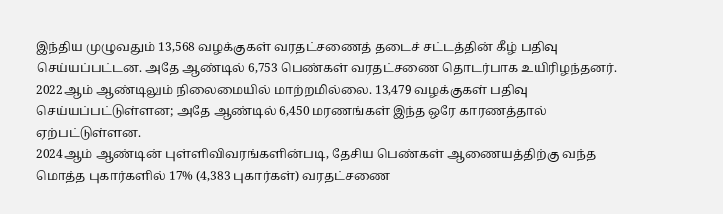இந்திய முழுவதும் 13,568 வழக்குகள் வரதட்சணைத் தடைச் சட்டத்தின் கீழ் பதிவு செய்யப்பட்டன. அதே ஆண்டில் 6,753 பெண்கள் வரதட்சணை தொடர்பாக உயிரிழந்தனர். 2022ஆம் ஆண்டிலும் நிலைமையில் மாற்றமில்லை. 13,479 வழக்குகள் பதிவு செய்யப்பட்டுள்ளன; அதே ஆண்டில் 6,450 மரணங்கள் இந்த ஒரே காரணத்தால் ஏற்பட்டுள்ளன.
2024ஆம் ஆண்டின் புள்ளிவிவரங்களின்படி, தேசிய பெண்கள் ஆணையத்திற்கு வந்த மொத்த புகார்களில் 17% (4,383 புகார்கள்) வரதட்சணை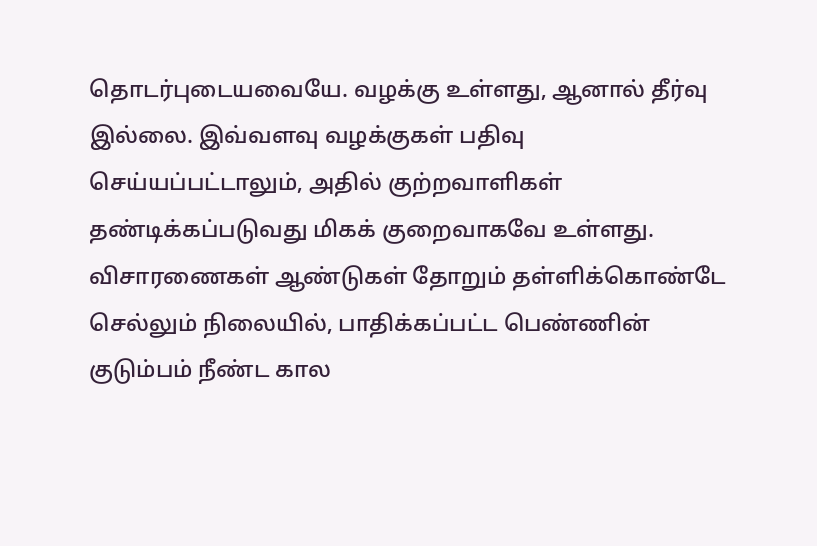தொடர்புடையவையே. வழக்கு உள்ளது, ஆனால் தீர்வு இல்லை. இவ்வளவு வழக்குகள் பதிவு செய்யப்பட்டாலும், அதில் குற்றவாளிகள் தண்டிக்கப்படுவது மிகக் குறைவாகவே உள்ளது. விசாரணைகள் ஆண்டுகள் தோறும் தள்ளிக்கொண்டே செல்லும் நிலையில், பாதிக்கப்பட்ட பெண்ணின் குடும்பம் நீண்ட கால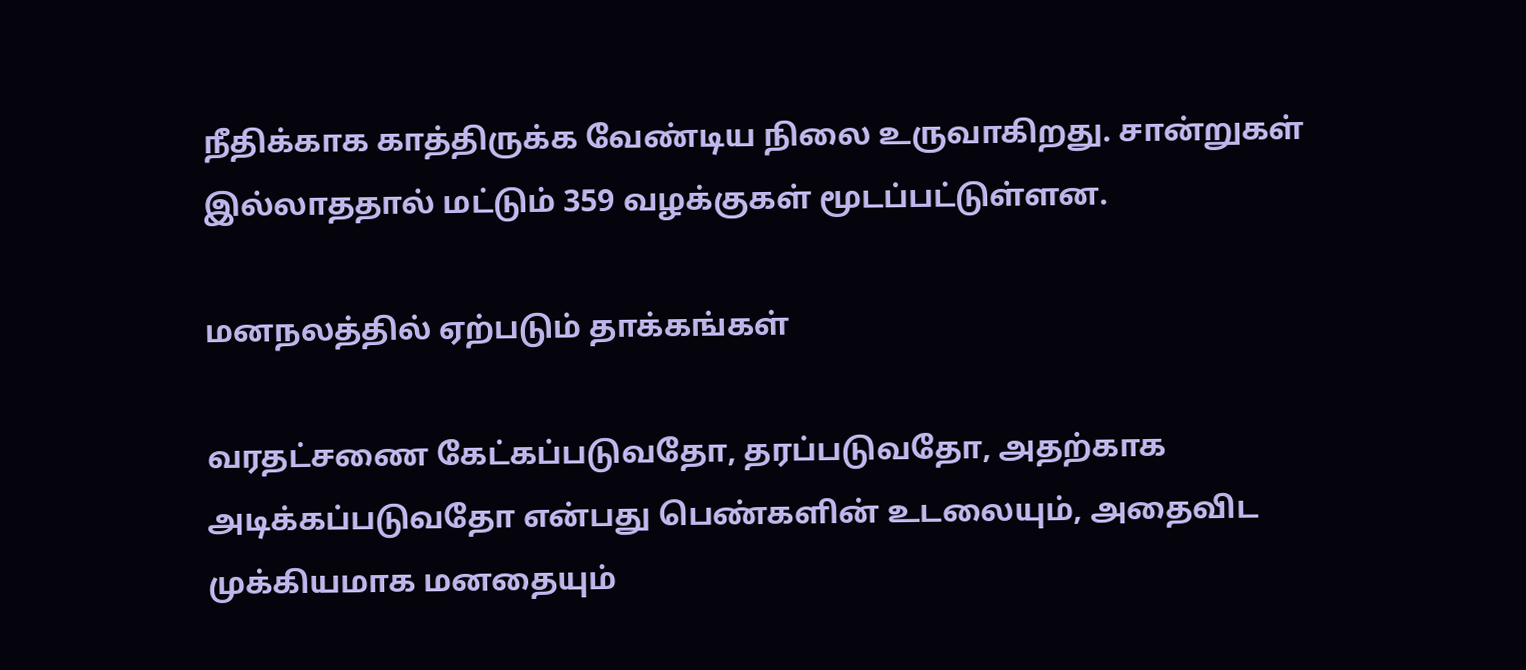நீதிக்காக காத்திருக்க வேண்டிய நிலை உருவாகிறது. சான்றுகள் இல்லாததால் மட்டும் 359 வழக்குகள் மூடப்பட்டுள்ளன.

மனநலத்தில் ஏற்படும் தாக்கங்கள்

வரதட்சணை கேட்கப்படுவதோ, தரப்படுவதோ, அதற்காக அடிக்கப்படுவதோ என்பது பெண்களின் உடலையும், அதைவிட முக்கியமாக மனதையும்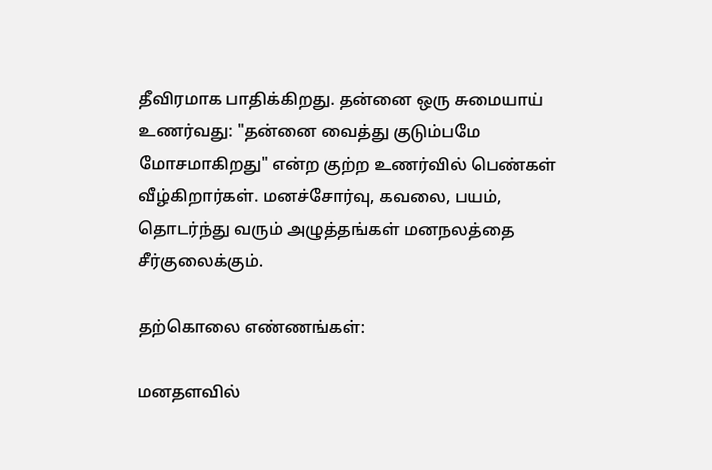தீவிரமாக பாதிக்கிறது. தன்னை ஒரு சுமையாய் உணர்வது: "தன்னை வைத்து குடும்பமே மோசமாகிறது" என்ற குற்ற உணர்வில் பெண்கள் வீழ்கிறார்கள். மனச்சோர்வு, கவலை, பயம், தொடர்ந்து வரும் அழுத்தங்கள் மனநலத்தை சீர்குலைக்கும்.

தற்கொலை எண்ணங்கள்:

மனதளவில்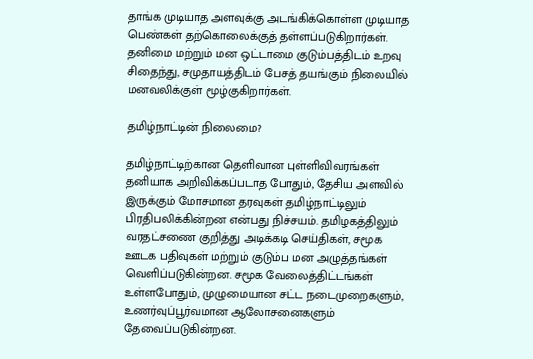தாங்க முடியாத அளவுக்கு அடங்கிக்கொள்ள முடியாத பெண்கள் தற்கொலைக்குத் தள்ளப்படுகிறார்கள். தனிமை மற்றும் மன ஒட்டாமை குடும்பத்திடம் உறவு சிதைந்து, சமுதாயத்திடம் பேசத் தயங்கும் நிலையில் மனவலிக்குள் மூழ்குகிறார்கள்.

தமிழ்நாட்டின் நிலைமை?

தமிழ்நாட்டிற்கான தெளிவான புள்ளிவிவரங்கள் தனியாக அறிவிக்கப்படாத போதும், தேசிய அளவில் இருக்கும் மோசமான தரவுகள் தமிழ்நாட்டிலும் பிரதிபலிக்கின்றன என்பது நிச்சயம். தமிழகத்திலும் வரதட்சணை குறித்து அடிக்கடி செய்திகள், சமூக ஊடக பதிவுகள் மற்றும் குடும்ப மன அழுத்தங்கள் வெளிப்படுகின்றன. சமூக வேலைத்திட்டங்கள் உள்ளபோதும், முழுமையான சட்ட நடைமுறைகளும், உணர்வுப்பூர்வமான ஆலோசனைகளும் தேவைப்படுகின்றன.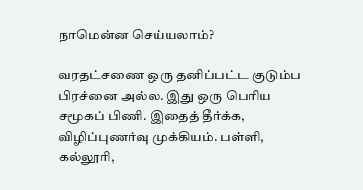நாமென்ன செய்யலாம்?

வரதட்சணை ஒரு தனிப்பட்ட குடும்ப பிரச்னை அல்ல. இது ஒரு பெரிய சமூகப் பிணி. இதைத் தீர்க்க, விழிப்புணர்வு முக்கியம். பள்ளி, கல்லூரி,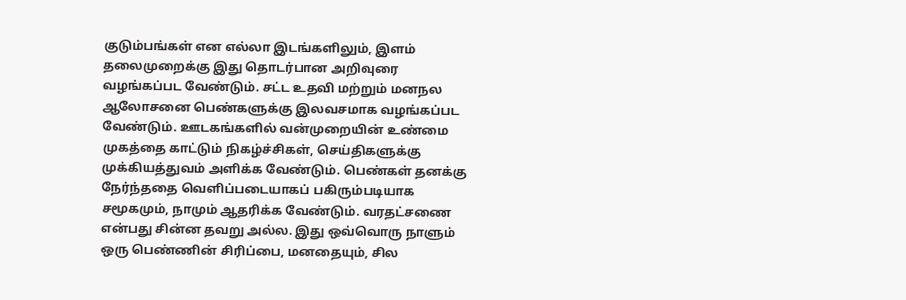குடும்பங்கள் என எல்லா இடங்களிலும், இளம் தலைமுறைக்கு இது தொடர்பான அறிவுரை வழங்கப்பட வேண்டும். சட்ட உதவி மற்றும் மனநல ஆலோசனை பெண்களுக்கு இலவசமாக வழங்கப்பட வேண்டும். ஊடகங்களில் வன்முறையின் உண்மை முகத்தை காட்டும் நிகழ்ச்சிகள், செய்திகளுக்கு முக்கியத்துவம் அளிக்க வேண்டும். பெண்கள் தனக்கு நேர்ந்ததை வெளிப்படையாகப் பகிரும்படியாக சமூகமும், நாமும் ஆதரிக்க வேண்டும். வரதட்சணை என்பது சின்ன தவறு அல்ல. இது ஒவ்வொரு நாளும் ஒரு பெண்ணின் சிரிப்பை, மனதையும், சில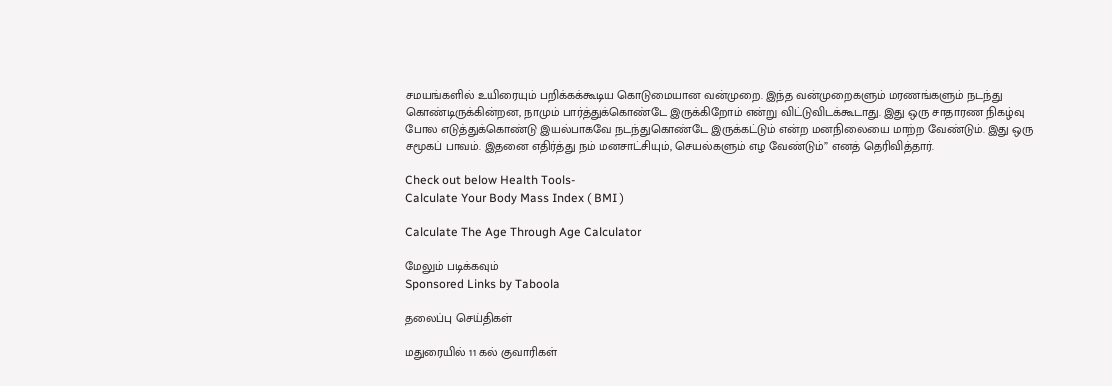சமயங்களில் உயிரையும் பறிக்கக்கூடிய கொடுமையான வன்முறை. இந்த வன்முறைகளும் மரணங்களும் நடந்து கொண்டிருக்கின்றன, நாமும் பார்த்துக்கொண்டே இருக்கிறோம் என்று விட்டுவிடக்கூடாது. இது ஒரு சாதாரண நிகழ்வு போல எடுத்துக்கொண்டு இயல்பாகவே நடந்துகொண்டே இருக்கட்டும் என்ற மனநிலையை மாற்ற வேண்டும். இது ஒரு சமூகப் பாவம். இதனை எதிர்த்து நம் மனசாட்சியும், செயல்களும் எழ வேண்டும்” எனத் தெரிவித்தார்.

Check out below Health Tools-
Calculate Your Body Mass Index ( BMI )

Calculate The Age Through Age Calculator

மேலும் படிக்கவும்
Sponsored Links by Taboola

தலைப்பு செய்திகள்

மதுரையில் 11 கல் குவாரிகள்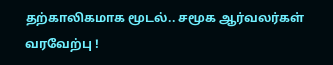தற்காலிகமாக மூடல்.. சமூக ஆர்வலர்கள் வரவேற்பு !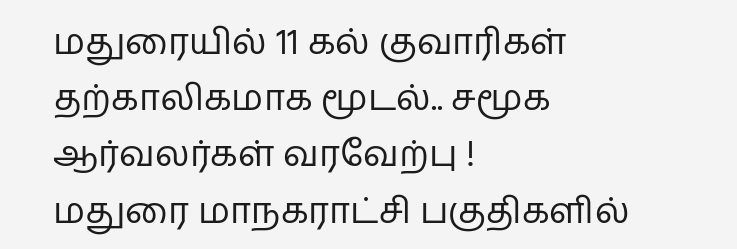மதுரையில் 11 கல் குவாரிகள் தற்காலிகமாக மூடல்.. சமூக ஆர்வலர்கள் வரவேற்பு !
மதுரை மாநகராட்சி பகுதிகளில்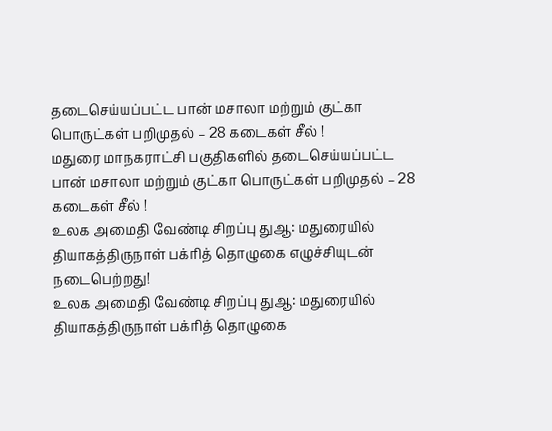தடைசெய்யப்பட்ட பான் மசாலா மற்றும் குட்கா பொருட்கள் பறிமுதல் – 28 கடைகள் சீல் !
மதுரை மாநகராட்சி பகுதிகளில் தடைசெய்யப்பட்ட பான் மசாலா மற்றும் குட்கா பொருட்கள் பறிமுதல் – 28 கடைகள் சீல் !
உலக அமைதி வேண்டி சிறப்பு துஆ: மதுரையில் தியாகத்திருநாள் பக்ரித் தொழுகை எழுச்சியுடன் நடைபெற்றது!
உலக அமைதி வேண்டி சிறப்பு துஆ: மதுரையில் தியாகத்திருநாள் பக்ரித் தொழுகை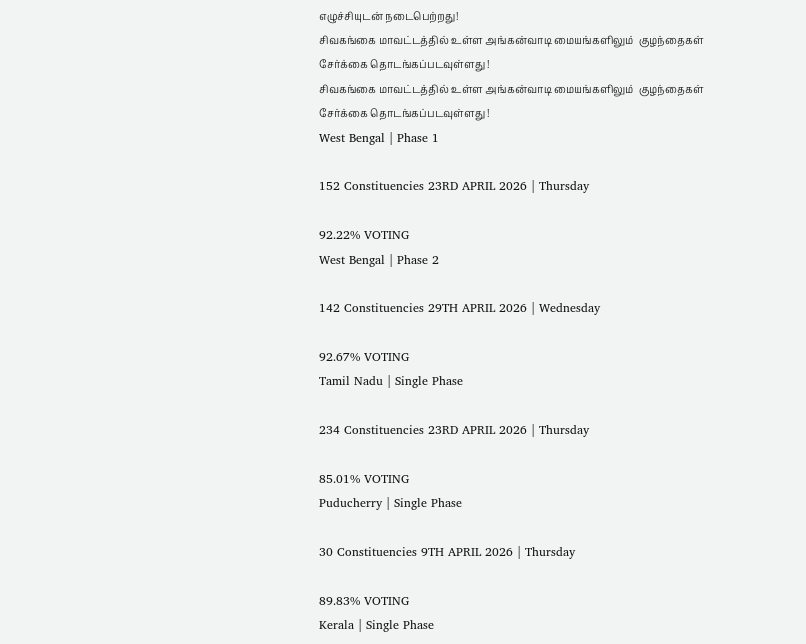எழுச்சியுடன் நடைபெற்றது!
சிவகங்கை மாவட்டத்தில் உள்ள அங்கன்வாடி மையங்களிலும்  குழந்தைகள் சேர்க்கை தொடங்கப்படவுள்ளது !
சிவகங்கை மாவட்டத்தில் உள்ள அங்கன்வாடி மையங்களிலும்  குழந்தைகள் சேர்க்கை தொடங்கப்படவுள்ளது !
West Bengal | Phase 1

152 Constituencies 23RD APRIL 2026 | Thursday

92.22% VOTING
West Bengal | Phase 2

142 Constituencies 29TH APRIL 2026 | Wednesday

92.67% VOTING
Tamil Nadu | Single Phase

234 Constituencies 23RD APRIL 2026 | Thursday

85.01% VOTING
Puducherry | Single Phase

30 Constituencies 9TH APRIL 2026 | Thursday

89.83% VOTING
Kerala | Single Phase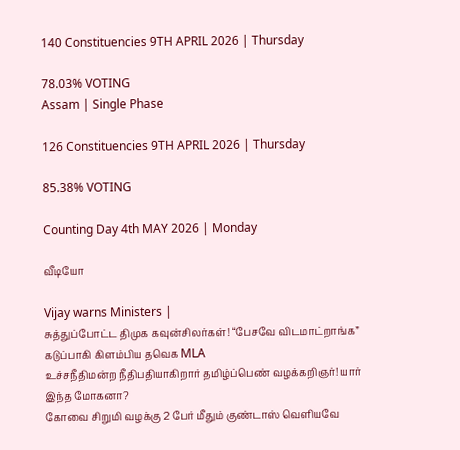140 Constituencies 9TH APRIL 2026 | Thursday

78.03% VOTING
Assam | Single Phase

126 Constituencies 9TH APRIL 2026 | Thursday

85.38% VOTING

Counting Day 4th MAY 2026 | Monday

வீடியோ

Vijay warns Ministers |
சுத்துப்போட்ட திமுக கவுன்சிலர்கள்! “பேசவே விடமாட்றாங்க” கடுப்பாகி கிளம்பிய தவெக MLA
உச்சநீதிமன்ற நீதிபதியாகிறார் தமிழ்ப்பெண் வழக்கறிஞர்! யார் இந்த மோகனா?
கோவை சிறுமி வழக்கு 2 பேர் மீதும் குண்டாஸ் வெளியவே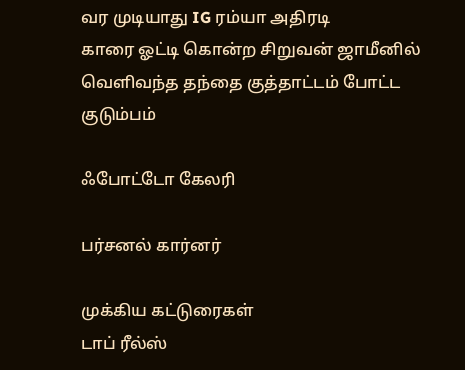வர முடியாது IG ரம்யா அதிரடி
காரை ஓட்டி கொன்ற சிறுவன் ஜாமீனில் வெளிவந்த தந்தை குத்தாட்டம் போட்ட குடும்பம்

ஃபோட்டோ கேலரி

பர்சனல் கார்னர்

முக்கிய கட்டுரைகள்
டாப் ரீல்ஸ்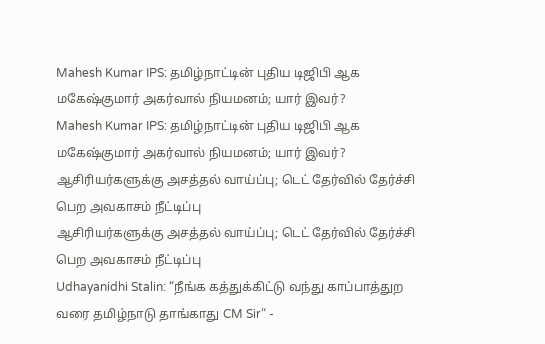Mahesh Kumar IPS: தமிழ்நாட்டின் புதிய டிஜிபி ஆக மகேஷ்குமார் அகர்வால் நியமனம்; யார் இவர்?
Mahesh Kumar IPS: தமிழ்நாட்டின் புதிய டிஜிபி ஆக மகேஷ்குமார் அகர்வால் நியமனம்; யார் இவர்?
ஆசிரியர்களுக்கு அசத்தல் வாய்ப்பு; டெட் தேர்வில் தேர்ச்சி பெற அவகாசம் நீட்டிப்பு
ஆசிரியர்களுக்கு அசத்தல் வாய்ப்பு; டெட் தேர்வில் தேர்ச்சி பெற அவகாசம் நீட்டிப்பு
Udhayanidhi Stalin: “நீங்க கத்துக்கிட்டு வந்து காப்பாத்துற வரை தமிழ்நாடு தாங்காது CM Sir“ -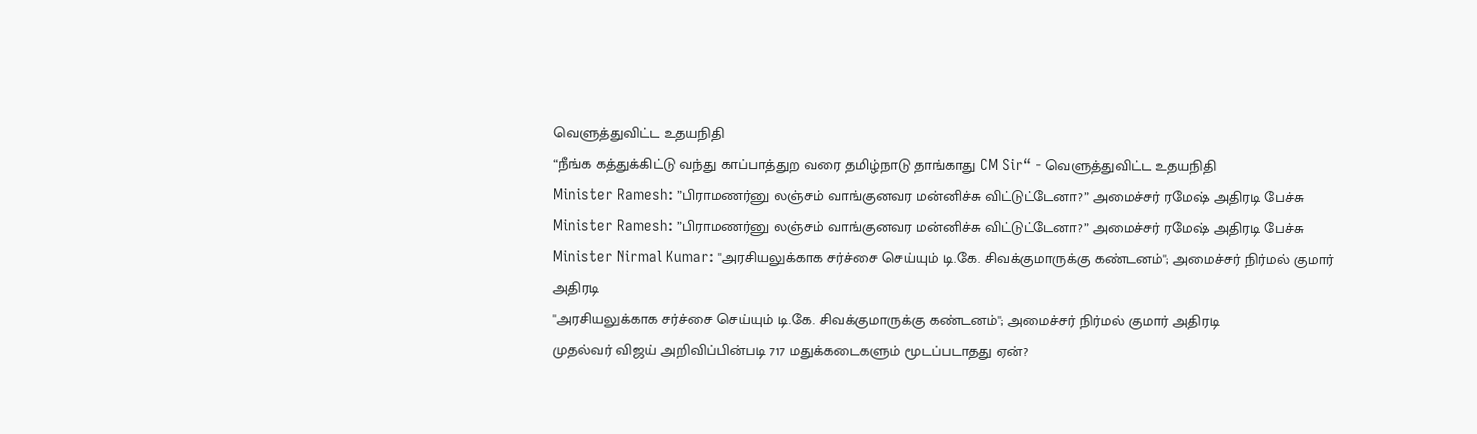வெளுத்துவிட்ட உதயநிதி
“நீங்க கத்துக்கிட்டு வந்து காப்பாத்துற வரை தமிழ்நாடு தாங்காது CM Sir“ - வெளுத்துவிட்ட உதயநிதி
Minister Ramesh: ”பிராமணர்னு லஞ்சம் வாங்குனவர மன்னிச்சு விட்டுட்டேனா?” அமைச்சர் ரமேஷ் அதிரடி பேச்சு
Minister Ramesh: ”பிராமணர்னு லஞ்சம் வாங்குனவர மன்னிச்சு விட்டுட்டேனா?” அமைச்சர் ரமேஷ் அதிரடி பேச்சு
Minister Nirmal Kumar: ''அரசியலுக்காக சர்ச்சை செய்யும் டி.கே. சிவக்குமாருக்கு கண்டனம்''; அமைச்சர் நிர்மல் குமார் அதிரடி
''அரசியலுக்காக சர்ச்சை செய்யும் டி.கே. சிவக்குமாருக்கு கண்டனம்''; அமைச்சர் நிர்மல் குமார் அதிரடி
முதல்வர் விஜய் அறிவிப்பின்படி 717 மதுக்கடைகளும் மூடப்படாதது ஏன்?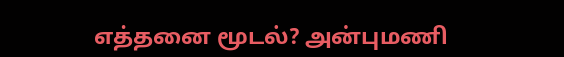எத்தனை மூடல்? அன்புமணி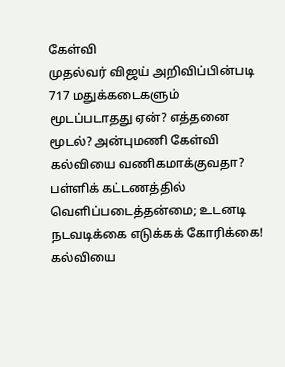கேள்வி
முதல்வர் விஜய் அறிவிப்பின்படி 717 மதுக்கடைகளும் மூடப்படாதது ஏன்? எத்தனை மூடல்? அன்புமணி கேள்வி
கல்வியை வணிகமாக்குவதா? பள்ளிக் கட்டணத்தில் வெளிப்படைத்தன்மை; உடனடி நடவடிக்கை எடுக்கக் கோரிக்கை!
கல்வியை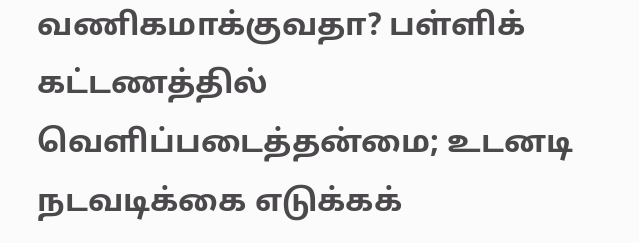வணிகமாக்குவதா? பள்ளிக் கட்டணத்தில் வெளிப்படைத்தன்மை; உடனடி நடவடிக்கை எடுக்கக்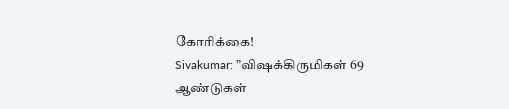கோரிக்கை!
Sivakumar: ”விஷக்கிருமிகள் 69 ஆண்டுகள்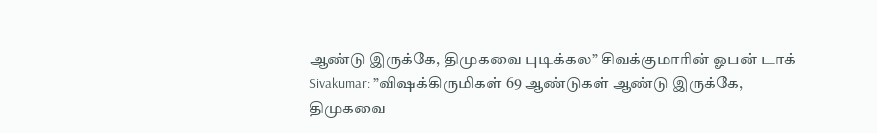ஆண்டு இருக்கே, திமுகவை புடிக்கல” சிவக்குமாரின் ஓபன் டாக்
Sivakumar: ”விஷக்கிருமிகள் 69 ஆண்டுகள் ஆண்டு இருக்கே, திமுகவை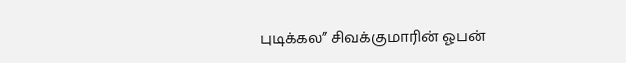புடிக்கல” சிவக்குமாரின் ஓபன்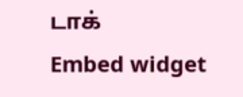டாக்
Embed widget